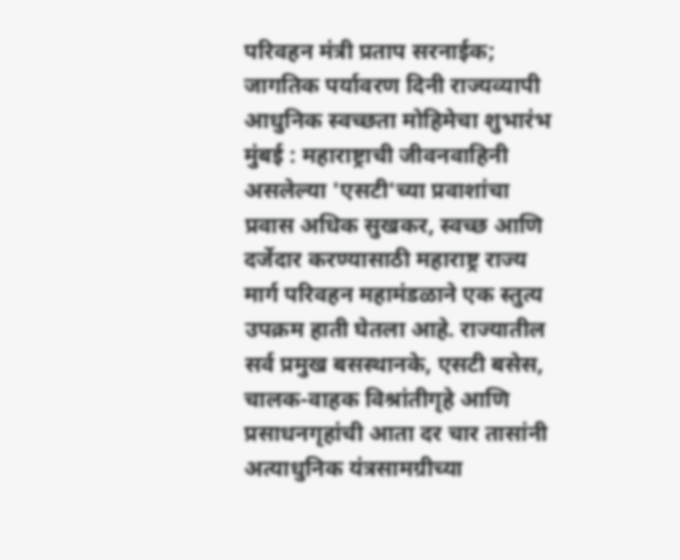परिवहन मंत्री प्रताप सरनाईक; जागतिक पर्यावरण दिनी राज्यव्यापी आधुनिक स्वच्छता मोहिमेचा शुभारंभ
मुंबई : महाराष्ट्राची जीवनवाहिनी असलेल्या 'एसटी'च्या प्रवाशांचा प्रवास अधिक सुखकर, स्वच्छ आणि दर्जेदार करण्यासाठी महाराष्ट्र राज्य मार्ग परिवहन महामंडळाने एक स्तुत्य उपक्रम हाती घेतला आहे. राज्यातील सर्व प्रमुख बसस्थानके, एसटी बसेस, चालक-वाहक विश्रांतीगृहे आणि प्रसाधनगृहांची आता दर चार तासांनी अत्याधुनिक यंत्रसामग्रीच्या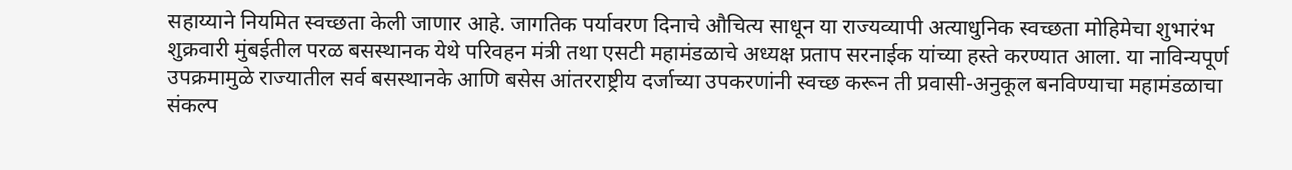सहाय्याने नियमित स्वच्छता केली जाणार आहे. जागतिक पर्यावरण दिनाचे औचित्य साधून या राज्यव्यापी अत्याधुनिक स्वच्छता मोहिमेचा शुभारंभ शुक्रवारी मुंबईतील परळ बसस्थानक येथे परिवहन मंत्री तथा एसटी महामंडळाचे अध्यक्ष प्रताप सरनाईक यांच्या हस्ते करण्यात आला. या नाविन्यपूर्ण उपक्रमामुळे राज्यातील सर्व बसस्थानके आणि बसेस आंतरराष्ट्रीय दर्जाच्या उपकरणांनी स्वच्छ करून ती प्रवासी-अनुकूल बनविण्याचा महामंडळाचा संकल्प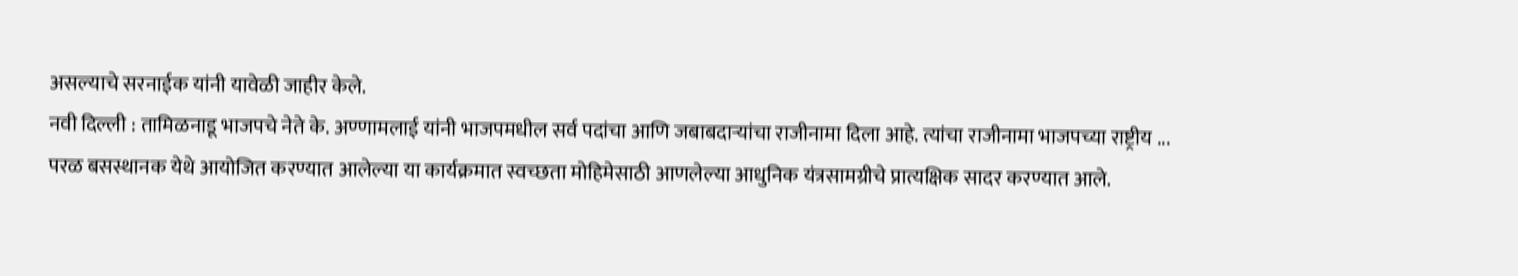असल्याचे सरनाईक यांनी यावेळी जाहीर केले.
नवी दिल्ली : तामिळनाडू भाजपचे नेते के. अण्णामलाई यांनी भाजपमधील सर्व पदांचा आणि जबाबदाऱ्यांचा राजीनामा दिला आहे. त्यांचा राजीनामा भाजपच्या राष्ट्रीय ...
परळ बसस्थानक येथे आयोजित करण्यात आलेल्या या कार्यक्रमात स्वच्छता मोहिमेसाठी आणलेल्या आधुनिक यंत्रसामग्रीचे प्रात्यक्षिक सादर करण्यात आले.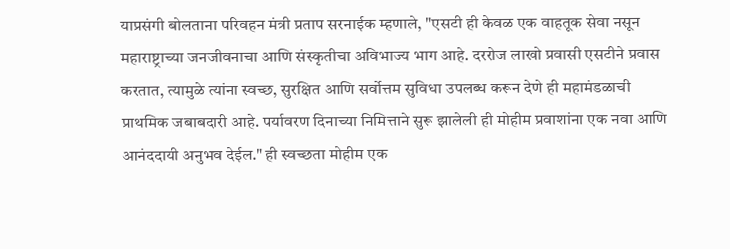याप्रसंगी बोलताना परिवहन मंत्री प्रताप सरनाईक म्हणाले, "एसटी ही केवळ एक वाहतूक सेवा नसून महाराष्ट्राच्या जनजीवनाचा आणि संस्कृतीचा अविभाज्य भाग आहे. दररोज लाखो प्रवासी एसटीने प्रवास करतात, त्यामुळे त्यांना स्वच्छ, सुरक्षित आणि सर्वोत्तम सुविधा उपलब्ध करून देणे ही महामंडळाची प्राथमिक जबाबदारी आहे. पर्यावरण दिनाच्या निमित्ताने सुरू झालेली ही मोहीम प्रवाशांना एक नवा आणि आनंददायी अनुभव देईल." ही स्वच्छता मोहीम एक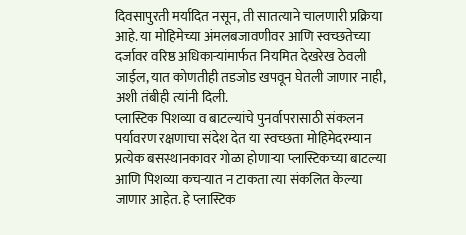दिवसापुरती मर्यादित नसून, ती सातत्याने चालणारी प्रक्रिया आहे. या मोहिमेच्या अंमलबजावणीवर आणि स्वच्छतेच्या दर्जावर वरिष्ठ अधिकाऱ्यांमार्फत नियमित देखरेख ठेवली जाईल, यात कोणतीही तडजोड खपवून घेतली जाणार नाही, अशी तंबीही त्यांनी दिली.
प्लास्टिक पिशव्या व बाटल्यांचे पुनर्वापरासाठी संकलन
पर्यावरण रक्षणाचा संदेश देत या स्वच्छता मोहिमेदरम्यान प्रत्येक बसस्थानकावर गोळा होणाऱ्या प्लास्टिकच्या बाटल्या आणि पिशव्या कचऱ्यात न टाकता त्या संकलित केल्या जाणार आहेत. हे प्लास्टिक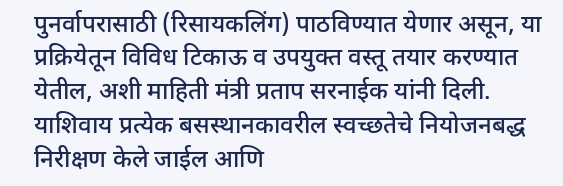पुनर्वापरासाठी (रिसायकलिंग) पाठविण्यात येणार असून, या प्रक्रियेतून विविध टिकाऊ व उपयुक्त वस्तू तयार करण्यात येतील, अशी माहिती मंत्री प्रताप सरनाईक यांनी दिली. याशिवाय प्रत्येक बसस्थानकावरील स्वच्छतेचे नियोजनबद्ध निरीक्षण केले जाईल आणि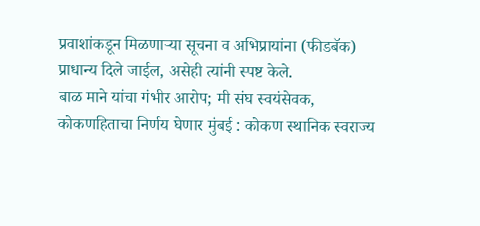प्रवाशांकडून मिळणाऱ्या सूचना व अभिप्रायांना (फीडबॅक) प्राधान्य दिले जाईल, असेही त्यांनी स्पष्ट केले.
बाळ माने यांचा गंभीर आरोप; मी संघ स्वयंसेवक, कोकणहिताचा निर्णय घेणार मुंबई : कोकण स्थानिक स्वराज्य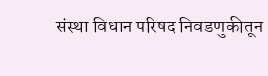संस्था विधान परिषद निवडणुकीतून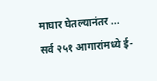माघार घेतल्यानंतर ...
सर्व २५१ आगारांमध्ये ई-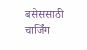बसेससाठी चार्जिंग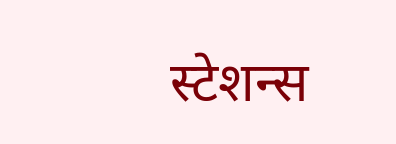स्टेशन्स